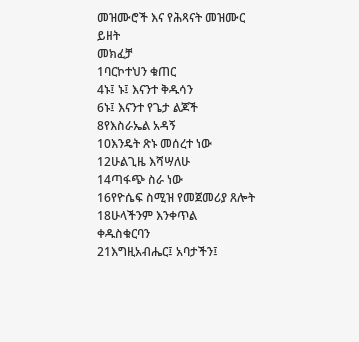መዝሙሮች እና የሕጻናት መዝሙር
ይዘት
መክፈቻ
1ባርኮተህን ቁጠር
4ኑ፤ ኑ፤ እናንተ ቅዱሳን
6ኑ፤ እናንተ የጌታ ልጆች
8የእስራኤል አዳኝ
10እንዴት ጽኑ መሰረተ ነው
12ሁልጊዜ እሻሣለሁ
14ጣፋጭ ስራ ነው
16የዮሴፍ ስሚዝ የመጀመሪያ ጸሎት
18ሁላችንም እንቀጥል
ቀዱስቁርባን
21እግዚአብሔር፤ አባታችን፤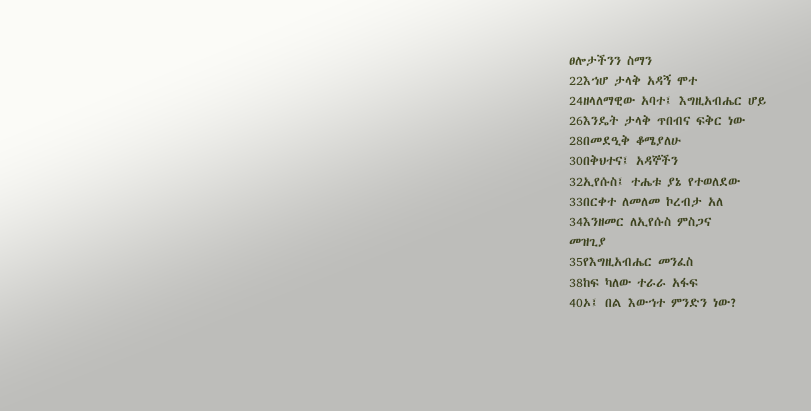ፀሎታችንን ስማን
22እኀሆ ታላቅ አዳኝ ሞተ
24ዘላለማዊው አባተ፤ እግዚአብሔር ሆይ
26እንዴት ታላቅ ጥበብና ፍቅር ነው
28በመደዒቅ ቆሜያለሁ
30በቅህተና፤ አዳኞችን
32ኢየሱስ፤ ተሔቱ ያኔ የተወለደው
33በርቀተ ለመለመ ኮረብታ አለ
34እንዘመር ለኢየሱስ ምስጋና
መዝጊያ
35የእግዚአብሔር መንፈስ
38ከፍ ካለው ተራራ አፋፍ
40ኦ፤ በል እውኀተ ምንድን ነው?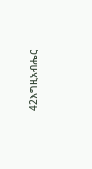42እግዚአብሔር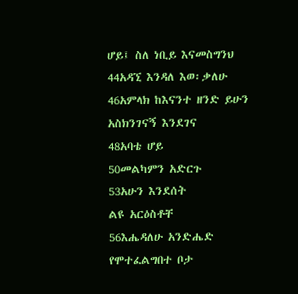ሆይ፤ ስለ ነቢይ እናመስግንህ
44አዳኚ እንዳለ እወ፡ቃለሁ
46አምላክ ከእናንተ ዘንድ ይሁን አስክንገናኝ እንደገና
48አባቴ ሆይ
50መልካምን አድርጉ
53አሁን እንደሰት
ልዩ አርዕስቶቸ
56እሔዳለሁ አንድሔድ የሞተፈልግበተ ቦታ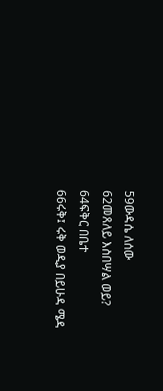59ውዳሴ ለሰው
62መጸለይ እስበሣል ወይ?
64ፍቅር በቤተ
66ሩቅ፤ ሩቅ ወዲያ በይሁዳ ሜዳ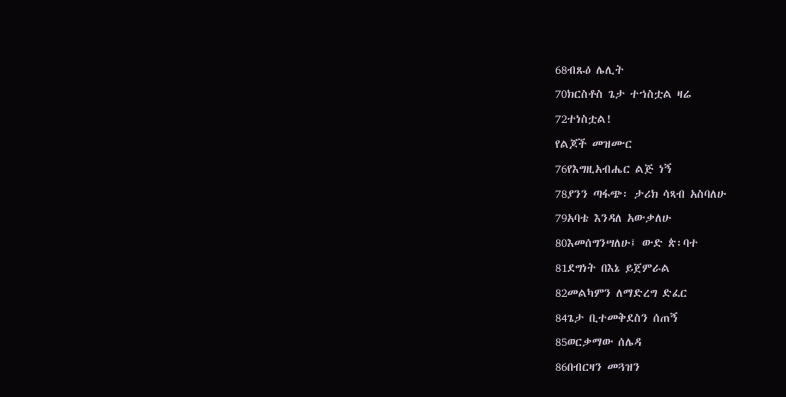68ብጹዕ ሌሊት
70ክርስቶስ ጌታ ተኀስቷል ዛሬ
72ተነስቷል!
የልጆች መዝሙር
76የእግዚአብሔር ልጅ ነኝ
78ያንን ጣፋጭ፡ ታሪክ ሳጻብ አስባለሁ
79አባቴ እንዳለ አውቃለሁ
80እመሰግንሣለሁ፤ ውድ ጵ፡ባተ
81ደግነት በእኔ ይጀምራል
82መልካምን ለማድረግ ድፈር
84ጌታ ቢተመቅደስን ሰጠኝ
85ወርቃማው ሰሌዳ
86በብርዛን መጓዝን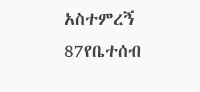አስተምረኝ
87የቤተሰብ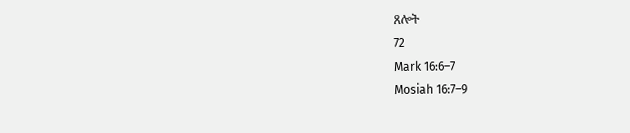ጸሎት
72
Mark 16:6–7
Mosiah 16:7–9